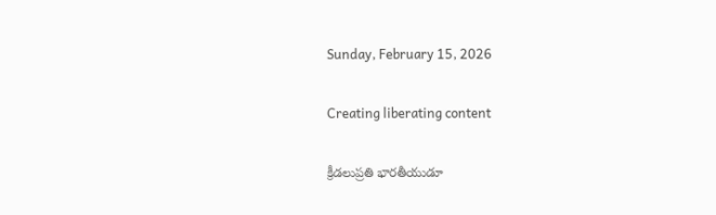Sunday, February 15, 2026

Creating liberating content

క్రీడలుప్ర‌తి భార‌తీయుడూ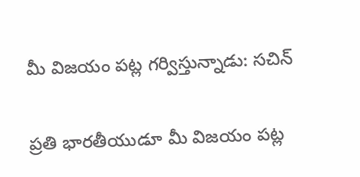మీ విజ‌యం ప‌ట్ల గ‌ర్విస్తున్నాడు: స‌చిన్‌

ప్ర‌తి భార‌తీయుడూ మీ విజ‌యం ప‌ట్ల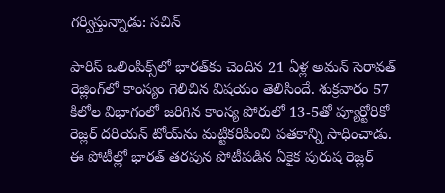గ‌ర్విస్తున్నాడు: స‌చిన్‌

పారిస్ ఒలింపిక్స్‌లో భారత్‌కు చెందిన‌ 21 ఏళ్ల అమన్ సెరావత్ రెజ్లింగ్‌లో కాంస్యం గెలిచిన విష‌యం తెలిసిందే. శుక్ర‌వారం 57 కిలోల విభాగంలో జరిగిన కాంస్య‌ పోరులో 13-5తో ప్యూర్టోరికో రెజ్లర్ దరియన్ టోయ్‌ను మ‌ట్టిక‌రిపించి పతకాన్ని సాధించాడు. ఈ పోటీల్లో భారత్ తరపున పోటీపడిన ఏకైక పురుష రెజ్లర్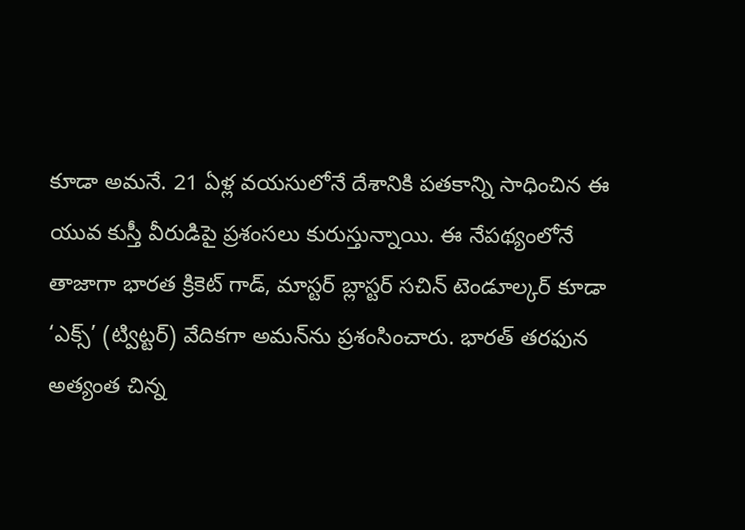కూడా అమనే. 21 ఏళ్ల వ‌య‌సులోనే దేశానికి ప‌త‌కాన్ని సాధించిన ఈ యువ కుస్తీ వీరుడిపై ప్ర‌శంస‌లు కురుస్తున్నాయి. ఈ నేప‌థ్యంలోనే తాజాగా భార‌త క్రికెట్ గాడ్‌, మాస్ట‌ర్ బ్లాస్ట‌ర్ స‌చిన్ టెండూల్క‌ర్ కూడా ‘ఎక్స్’ (ట్విట్ట‌ర్‌) వేదిక‌గా అమ‌న్‌ను ప్ర‌శంసించారు. భార‌త్ త‌ర‌ఫున అత్యంత చిన్న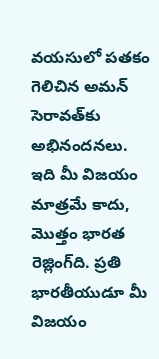వ‌య‌సులో ప‌త‌కం గెలిచిన అమ‌న్ సెరావ‌త్‌కు అభినందనలు. ఇది మీ విజ‌యం మాత్ర‌మే కాదు, మొత్తం భార‌త రెజ్లింగ్‌ది. ప్ర‌తి భార‌తీయుడూ మీ విజ‌యం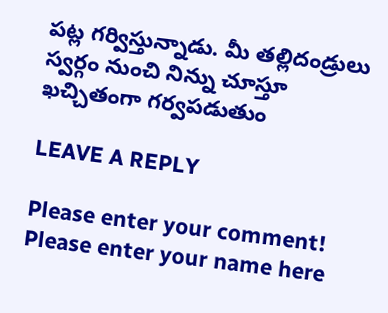ప‌ట్ల గ‌ర్విస్తున్నాడు. మీ తల్లిదండ్రులు స్వ‌ర్గం నుంచి నిన్ను చూస్తూ ఖచ్చితంగా గ‌ర్వ‌ప‌డుతుం

LEAVE A REPLY

Please enter your comment!
Please enter your name here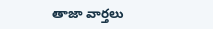తాజా వార్తలు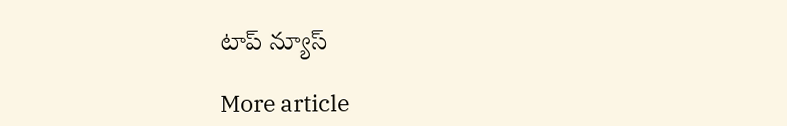టాప్ న్యూస్

More article